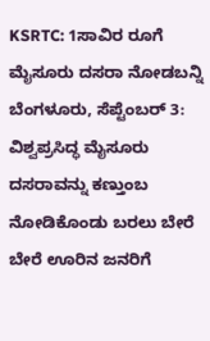KSRTC: 1ಸಾವಿರ ರೂಗೆ ಮೈಸೂರು ದಸರಾ ನೋಡಬನ್ನಿ
ಬೆಂಗಳೂರು, ಸೆಪ್ಟೆಂಬರ್ 3: ವಿಶ್ವಪ್ರಸಿದ್ಧ ಮೈಸೂರು ದಸರಾವನ್ನು ಕಣ್ತುಂಬ ನೋಡಿಕೊಂಡು ಬರಲು ಬೇರೆ ಬೇರೆ ಊರಿನ ಜನರಿಗೆ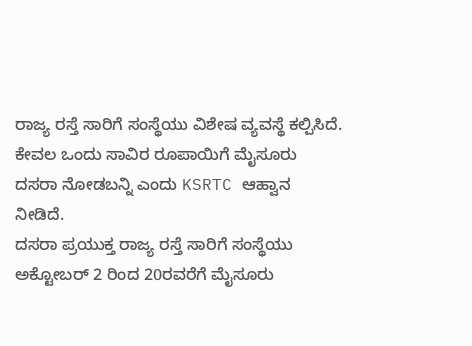ರಾಜ್ಯ ರಸ್ತೆ ಸಾರಿಗೆ ಸಂಸ್ಥೆಯು ವಿಶೇಷ ವ್ಯವಸ್ಥೆ ಕಲ್ಪಿಸಿದೆ. ಕೇವಲ ಒಂದು ಸಾವಿರ ರೂಪಾಯಿಗೆ ಮೈಸೂರು ದಸರಾ ನೋಡಬನ್ನಿ ಎಂದು KSRTC ಆಹ್ವಾನ ನೀಡಿದೆ.
ದಸರಾ ಪ್ರಯುಕ್ತ ರಾಜ್ಯ ರಸ್ತೆ ಸಾರಿಗೆ ಸಂಸ್ಥೆಯು ಅಕ್ಟೋಬರ್ 2 ರಿಂದ 20ರವರೆಗೆ ಮೈಸೂರು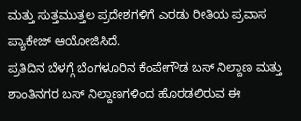ಮತ್ತು ಸುತ್ತಮುತ್ತಲ ಪ್ರದೇಶಗಳಿಗೆ ಎರಡು ರೀತಿಯ ಪ್ರವಾಸ ಪ್ಯಾಕೇಜ್ ಆಯೋಜಿಸಿದೆ.
ಪ್ರತಿದಿನ ಬೆಳಗ್ಗೆ ಬೆಂಗಳೂರಿನ ಕೆಂಪೇಗೌಡ ಬಸ್ ನಿಲ್ದಾಣ ಮತ್ತು ಶಾಂತಿನಗರ ಬಸ್ ನಿಲ್ದಾಣಗಳಿಂದ ಹೊರಡಲಿರುವ ಈ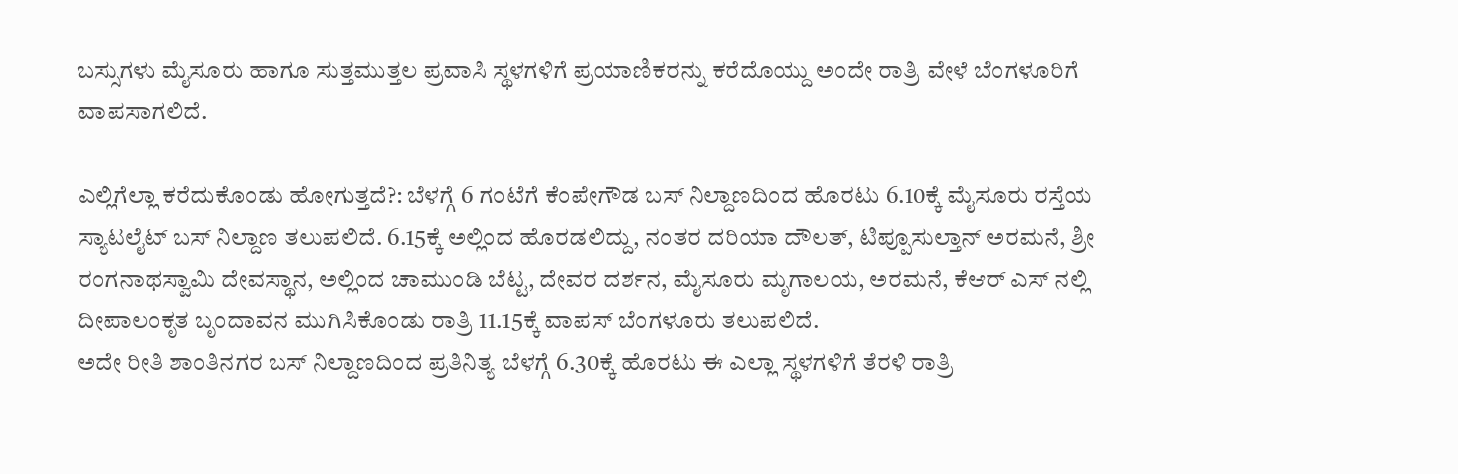ಬಸ್ಸುಗಳು ಮೈಸೂರು ಹಾಗೂ ಸುತ್ತಮುತ್ತಲ ಪ್ರವಾಸಿ ಸ್ಥಳಗಳಿಗೆ ಪ್ರಯಾಣಿಕರನ್ನು ಕರೆದೊಯ್ದು ಅಂದೇ ರಾತ್ರಿ ವೇಳೆ ಬೆಂಗಳೂರಿಗೆ ವಾಪಸಾಗಲಿದೆ.

ಎಲ್ಲಿಗೆಲ್ಲಾ ಕರೆದುಕೊಂಡು ಹೋಗುತ್ತದೆ?: ಬೆಳಗ್ಗೆ 6 ಗಂಟೆಗೆ ಕೆಂಪೇಗೌಡ ಬಸ್ ನಿಲ್ದಾಣದಿಂದ ಹೊರಟು 6.10ಕ್ಕೆ ಮೈಸೂರು ರಸ್ತೆಯ ಸ್ಯಾಟಲೈಟ್ ಬಸ್ ನಿಲ್ದಾಣ ತಲುಪಲಿದೆ. 6.15ಕ್ಕೆ ಅಲ್ಲಿಂದ ಹೊರಡಲಿದ್ದು, ನಂತರ ದರಿಯಾ ದೌಲತ್, ಟಿಪ್ಪೂಸುಲ್ತಾನ್ ಅರಮನೆ, ಶ್ರೀ ರಂಗನಾಥಸ್ವಾಮಿ ದೇವಸ್ಥಾನ, ಅಲ್ಲಿಂದ ಚಾಮುಂಡಿ ಬೆಟ್ಟ, ದೇವರ ದರ್ಶನ, ಮೈಸೂರು ಮೃಗಾಲಯ, ಅರಮನೆ, ಕೆಆರ್ ಎಸ್ ನಲ್ಲಿ ದೀಪಾಲಂಕೃತ ಬೃಂದಾವನ ಮುಗಿಸಿಕೊಂಡು ರಾತ್ರಿ 11.15ಕ್ಕೆ ವಾಪಸ್ ಬೆಂಗಳೂರು ತಲುಪಲಿದೆ.
ಅದೇ ರೀತಿ ಶಾಂತಿನಗರ ಬಸ್ ನಿಲ್ದಾಣದಿಂದ ಪ್ರತಿನಿತ್ಯ ಬೆಳಗ್ಗೆ 6.30ಕ್ಕೆ ಹೊರಟು ಈ ಎಲ್ಲಾ ಸ್ಥಳಗಳಿಗೆ ತೆರಳಿ ರಾತ್ರಿ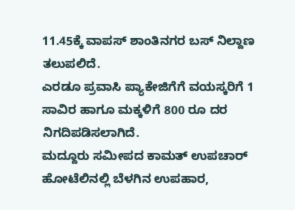11.45ಕ್ಕೆ ವಾಪಸ್ ಶಾಂತಿನಗರ ಬಸ್ ನಿಲ್ದಾಣ ತಲುಪಲಿದೆ.
ಎರಡೂ ಪ್ರವಾಸಿ ಪ್ಯಾಕೇಜಿಗೆಗೆ ವಯಸ್ಕರಿಗೆ 1 ಸಾವಿರ ಹಾಗೂ ಮಕ್ಕಳಿಗೆ 800 ರೂ ದರ ನಿಗದಿಪಡಿಸಲಾಗಿದೆ.
ಮದ್ದೂರು ಸಮೀಪದ ಕಾಮತ್ ಉಪಚಾರ್ ಹೋಟೆಲಿನಲ್ಲಿ ಬೆಳಗಿನ ಉಪಹಾರ,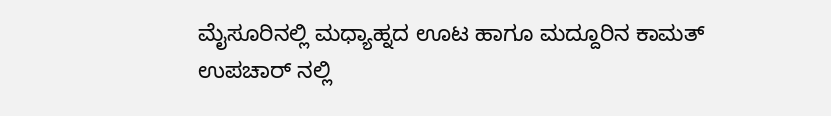ಮೈಸೂರಿನಲ್ಲಿ ಮಧ್ಯಾಹ್ನದ ಊಟ ಹಾಗೂ ಮದ್ದೂರಿನ ಕಾಮತ್ ಉಪಚಾರ್ ನಲ್ಲಿ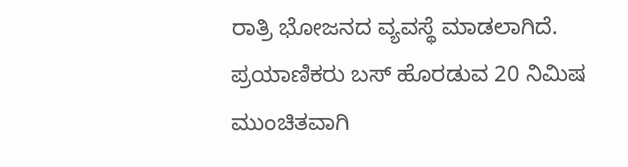ರಾತ್ರಿ ಭೋಜನದ ವ್ಯವಸ್ಥೆ ಮಾಡಲಾಗಿದೆ. ಪ್ರಯಾಣಿಕರು ಬಸ್ ಹೊರಡುವ 20 ನಿಮಿಷ ಮುಂಚಿತವಾಗಿ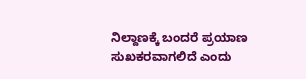ನಿಲ್ದಾಣಕ್ಕೆ ಬಂದರೆ ಪ್ರಯಾಣ ಸುಖಕರವಾಗಲಿದೆ ಎಂದು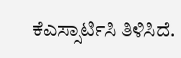ಕೆಎಸ್ಸಾರ್ಟಿಸಿ ತಿಳಿಸಿದೆ.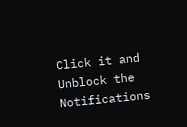Click it and Unblock the Notifications